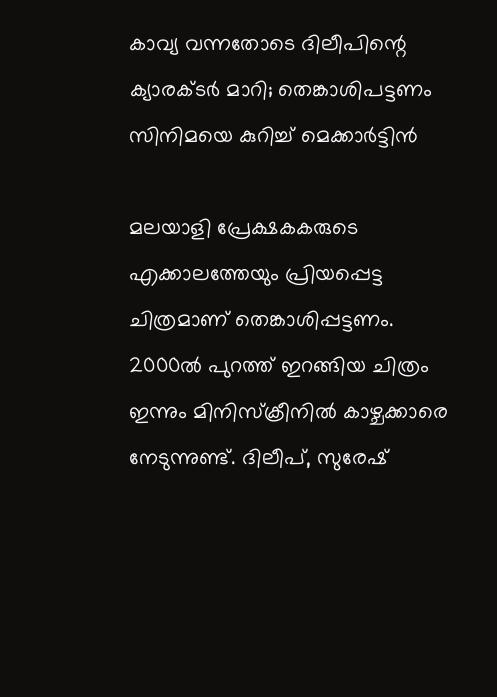കാവ്യ വന്നതോടെ ദിലീപിന്റെ ക്യാരക്ടര്‍ മാറി; തെങ്കാശിപട്ടണം സിനിമയെ കുറിച്ച് മെക്കാര്‍ട്ടിന്‍

മലയാളി പ്രേക്ഷകകരുടെ എക്കാലത്തേയും പ്രിയപ്പെട്ട ചിത്രമാണ് തെങ്കാശിപ്പട്ടണം. 2000ല്‍ പുറത്ത് ഇറങ്ങിയ ചിത്രം ഇന്നും മിനിസ്‌ക്രീനില്‍ കാഴ്ചക്കാരെ നേടുന്നുണ്ട്. ദിലീപ്, സുരേഷ്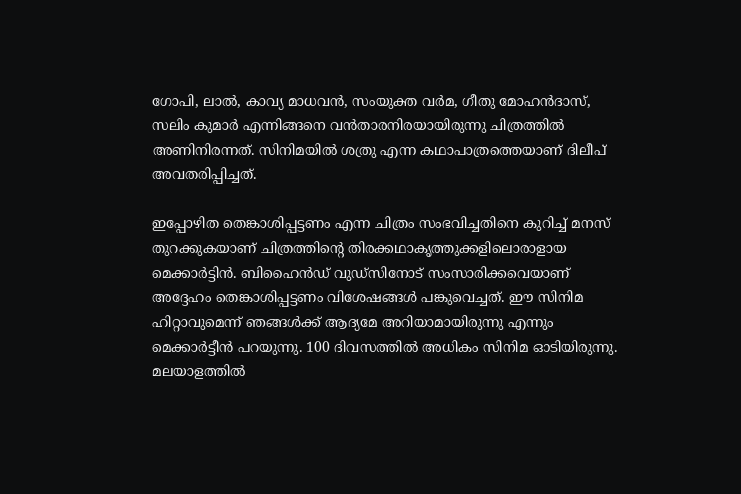ഗോപി, ലാല്‍, കാവ്യ മാധവന്‍, സംയുക്ത വര്‍മ, ഗീതു മോഹന്‍ദാസ്, സലിം കുമാര്‍ എന്നിങ്ങനെ വന്‍താരനിരയായിരുന്നു ചിത്രത്തില്‍ അണിനിരന്നത്. സിനിമയില്‍ ശത്രു എന്ന കഥാപാത്രത്തെയാണ് ദിലീപ് അവതരിപ്പിച്ചത്.

ഇപ്പോഴിത തെങ്കാശിപ്പട്ടണം എന്ന ചിത്രം സംഭവിച്ചതിനെ കുറിച്ച് മനസ് തുറക്കുകയാണ് ചിത്രത്തിന്റെ തിരക്കഥാകൃത്തുക്കളിലൊരാളായ മെക്കാര്‍ട്ടിന്‍. ബിഹൈന്‍ഡ് വുഡ്സിനോട് സംസാരിക്കവെയാണ് അദ്ദേഹം തെങ്കാശിപ്പട്ടണം വിശേഷങ്ങള്‍ പങ്കുവെച്ചത്. ഈ സിനിമ ഹിറ്റാവുമെന്ന് ഞങ്ങള്‍ക്ക് ആദ്യമേ അറിയാമായിരുന്നു എന്നും മെക്കാര്‍ട്ടീന്‍ പറയുന്നു. 100 ദിവസത്തില്‍ അധികം സിനിമ ഓടിയിരുന്നു. മലയാളത്തില്‍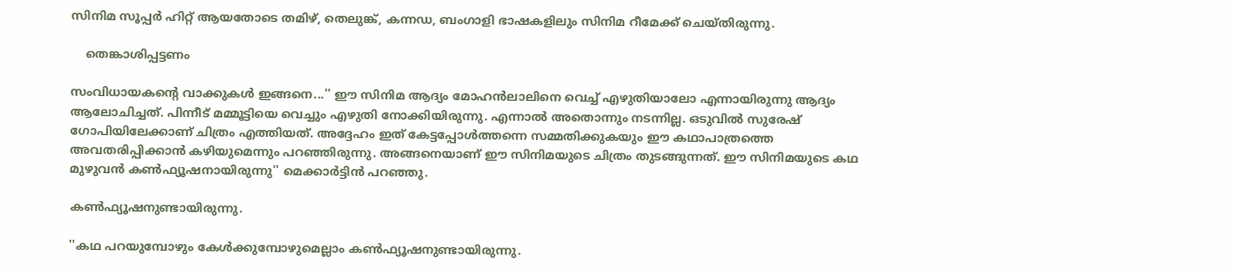സിനിമ സൂപ്പര്‍ ഹിറ്റ് ആയതോടെ തമിഴ്, തെലുങ്ക്, കന്നഡ, ബംഗാളി ഭാഷകളിലും സിനിമ റീമേക്ക് ചെയ്തിരുന്നു.

    തെങ്കാശിപ്പട്ടണം

സംവിധായകന്റെ വാക്കുകള്‍ ഇങ്ങനെ...'' ഈ സിനിമ ആദ്യം മോഹന്‍ലാലിനെ വെച്ച് എഴുതിയാലോ എന്നായിരുന്നു ആദ്യം ആലോചിച്ചത്. പിന്നീട് മമ്മൂട്ടിയെ വെച്ചും എഴുതി നോക്കിയിരുന്നു. എന്നാല്‍ അതൊന്നും നടന്നില്ല. ഒടുവില്‍ സുരേഷ് ഗോപിയിലേക്കാണ് ചിത്രം എത്തിയത്. അദ്ദേഹം ഇത് കേട്ടപ്പോള്‍ത്തന്നെ സമ്മതിക്കുകയും ഈ കഥാപാത്രത്തെ അവതരിപ്പിക്കാന്‍ കഴിയുമെന്നും പറഞ്ഞിരുന്നു. അങ്ങനെയാണ് ഈ സിനിമയുടെ ചിത്രം തുടങ്ങുന്നത്. ഈ സിനിമയുടെ കഥ മുഴുവന്‍ കണ്‍ഫ്യൂഷനായിരുന്നു'' മെക്കാര്‍ട്ടിന്‍ പറഞ്ഞു.

കണ്‍ഫ്യൂഷനുണ്ടായിരുന്നു.

''കഥ പറയുമ്പോഴും കേള്‍ക്കുമ്പോഴുമെല്ലാം കണ്‍ഫ്യൂഷനുണ്ടായിരുന്നു.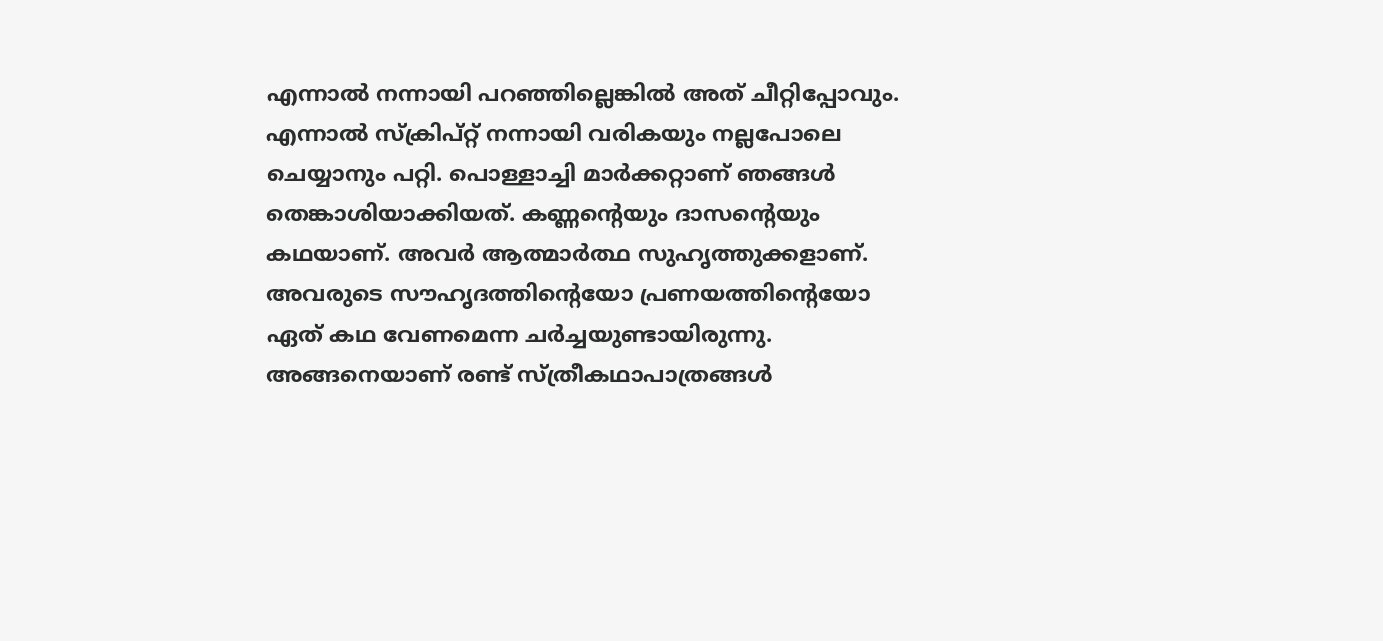എന്നാല്‍ നന്നായി പറഞ്ഞില്ലെങ്കില്‍ അത് ചീറ്റിപ്പോവും. എന്നാല്‍ സ്‌ക്രിപ്റ്റ് നന്നായി വരികയും നല്ലപോലെ ചെയ്യാനും പറ്റി. പൊള്ളാച്ചി മാര്‍ക്കറ്റാണ് ഞങ്ങള്‍ തെങ്കാശിയാക്കിയത്. കണ്ണന്റെയും ദാസന്റെയും കഥയാണ്. അവര്‍ ആത്മാര്‍ത്ഥ സുഹൃത്തുക്കളാണ്. അവരുടെ സൗഹൃദത്തിന്റെയോ പ്രണയത്തിന്റെയോ ഏത് കഥ വേണമെന്ന ചര്‍ച്ചയുണ്ടായിരുന്നു. അങ്ങനെയാണ് രണ്ട് സ്ത്രീകഥാപാത്രങ്ങള്‍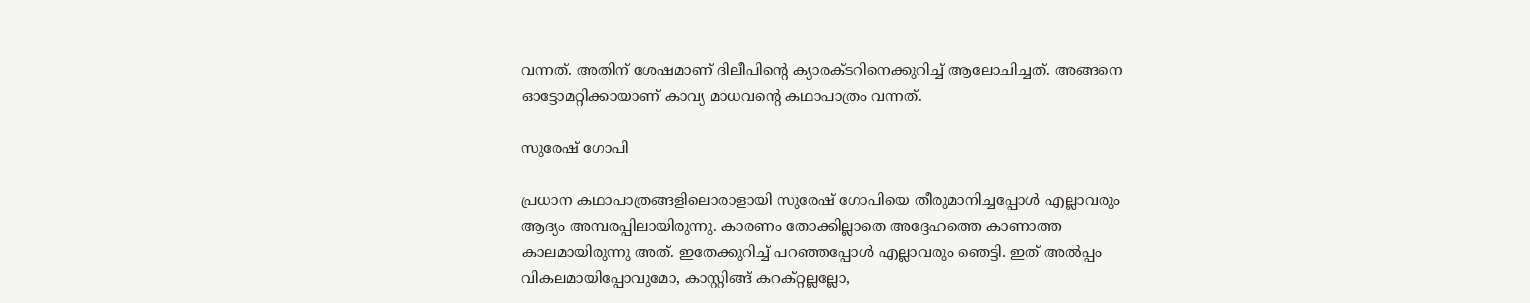വന്നത്. അതിന് ശേഷമാണ് ദിലീപിന്റെ ക്യാരക്ടറിനെക്കുറിച്ച് ആലോചിച്ചത്. അങ്ങനെ ഓട്ടോമറ്റിക്കായാണ് കാവ്യ മാധവന്റെ കഥാപാത്രം വന്നത്.

സുരേഷ് ഗോപി

പ്രധാന കഥാപാത്രങ്ങളിലൊരാളായി സുരേഷ് ഗോപിയെ തീരുമാനിച്ചപ്പോള്‍ എല്ലാവരും ആദ്യം അമ്പരപ്പിലായിരുന്നു. കാരണം തോക്കില്ലാതെ അദ്ദേഹത്തെ കാണാത്ത കാലമായിരുന്നു അത്. ഇതേക്കുറിച്ച് പറഞ്ഞപ്പോള്‍ എല്ലാവരും ഞെട്ടി. ഇത് അല്‍പ്പം വികലമായിപ്പോവുമോ, കാസ്റ്റിങ്ങ് കറക്റ്റല്ലല്ലോ,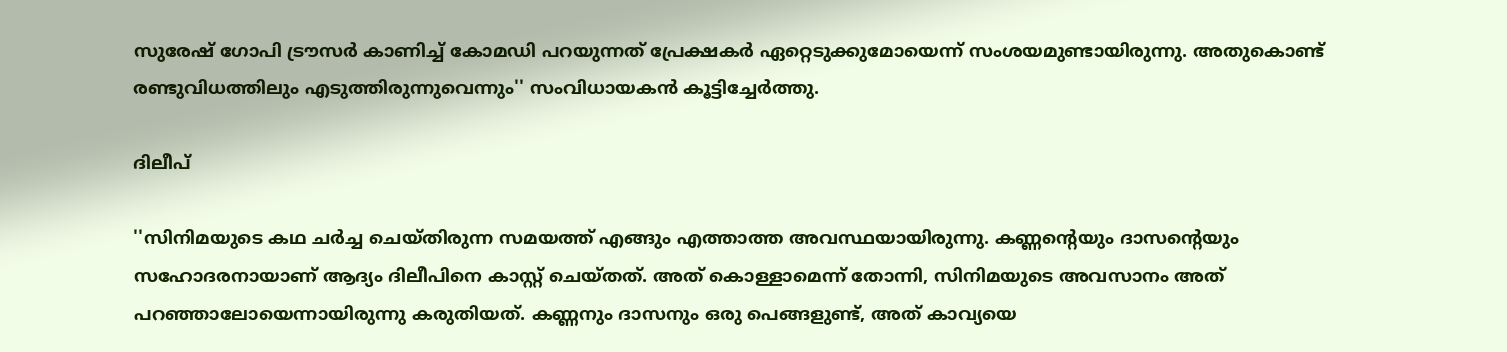സുരേഷ് ഗോപി ട്രൗസര്‍ കാണിച്ച് കോമഡി പറയുന്നത് പ്രേക്ഷകര്‍ ഏറ്റെടുക്കുമോയെന്ന് സംശയമുണ്ടായിരുന്നു. അതുകൊണ്ട് രണ്ടുവിധത്തിലും എടുത്തിരുന്നുവെന്നും'' സംവിധായകന്‍ കൂട്ടിച്ചേര്‍ത്തു.

ദിലീപ്

''സിനിമയുടെ കഥ ചര്‍ച്ച ചെയ്തിരുന്ന സമയത്ത് എങ്ങും എത്താത്ത അവസ്ഥയായിരുന്നു. കണ്ണന്റെയും ദാസന്റെയും സഹോദരനായാണ് ആദ്യം ദിലീപിനെ കാസ്റ്റ് ചെയ്തത്. അത് കൊള്ളാമെന്ന് തോന്നി, സിനിമയുടെ അവസാനം അത് പറഞ്ഞാലോയെന്നായിരുന്നു കരുതിയത്. കണ്ണനും ദാസനും ഒരു പെങ്ങളുണ്ട്, അത് കാവ്യയെ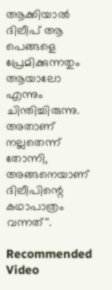ആക്കിയാല്‍ ദിലീപ് ആ പെങ്ങളെ പ്രേമിക്കുന്നതും ആയാലോ എന്നും ചിന്തിച്ചിരുന്നു. അതാണ് നല്ലതെന്ന് തോന്നി, അങ്ങനെയാണ് ദിലീപിന്റെ കഥാപാത്രം വന്നത്''.

Recommended Video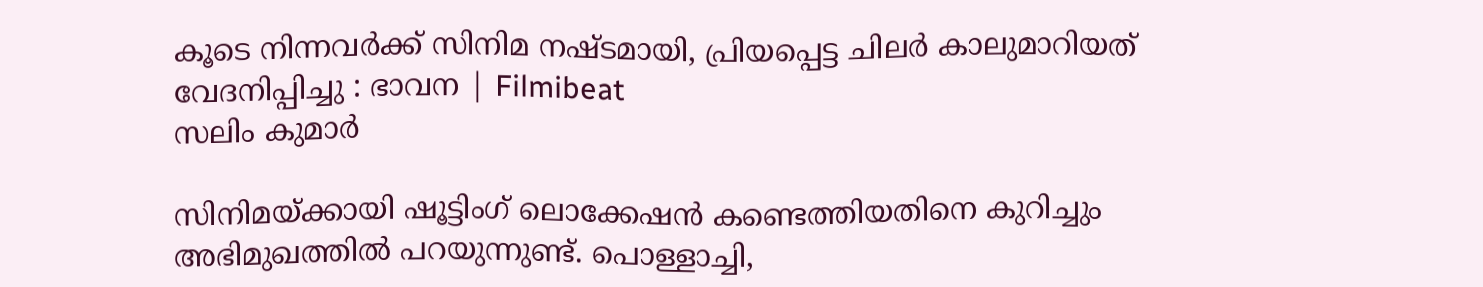കൂടെ നിന്നവർക്ക് സിനിമ നഷ്ടമായി, പ്രിയപ്പെട്ട ചിലർ കാലുമാറിയത് വേദനിപ്പിച്ചു : ഭാവന | Filmibeat
സലിം കുമാർ

സിനിമയ്ക്കായി ഷൂട്ടിംഗ് ലൊക്കേഷന്‍ കണ്ടെത്തിയതിനെ കുറിച്ചും അഭിമുഖത്തില്‍ പറയുന്നുണ്ട്. പൊള്ളാച്ചി,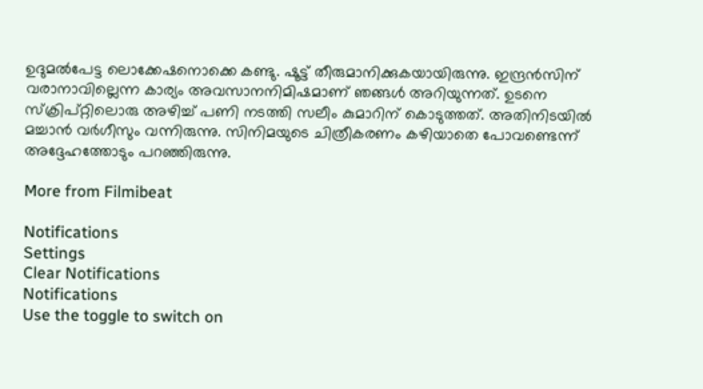ഉദുമല്‍പേട്ട ലൊക്കേഷനൊക്കെ കണ്ടു. ഷൂട്ട് തീരുമാനിക്കുകയായിരുന്നു. ഇന്ദ്രന്‍സിന് വരാനാവില്ലെന്ന കാര്യം അവസാനനിമിഷമാണ് ഞങ്ങള്‍ അറിയുന്നത്. ഉടനെ സ്‌ക്രിപ്റ്റിലൊരു അഴിച്ച് പണി നടത്തി സലീം കുമാറിന് കൊടുത്തത്. അതിനിടയില്‍ മച്ചാന്‍ വര്‍ഗീസും വന്നിരുന്നു. സിനിമയുടെ ചിത്രീകരണം കഴിയാതെ പോവണ്ടെന്ന് അദ്ദേഹത്തോടും പറഞ്ഞിരുന്നു.

More from Filmibeat

Notifications
Settings
Clear Notifications
Notifications
Use the toggle to switch on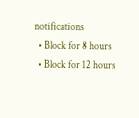notifications
  • Block for 8 hours
  • Block for 12 hours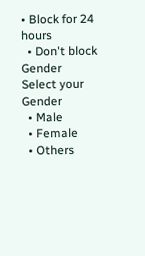• Block for 24 hours
  • Don't block
Gender
Select your Gender
  • Male
  • Female
  • Others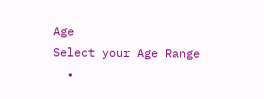Age
Select your Age Range
  •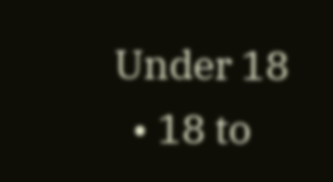Under 18
  • 18 to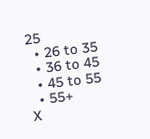25
  • 26 to 35
  • 36 to 45
  • 45 to 55
  • 55+
X